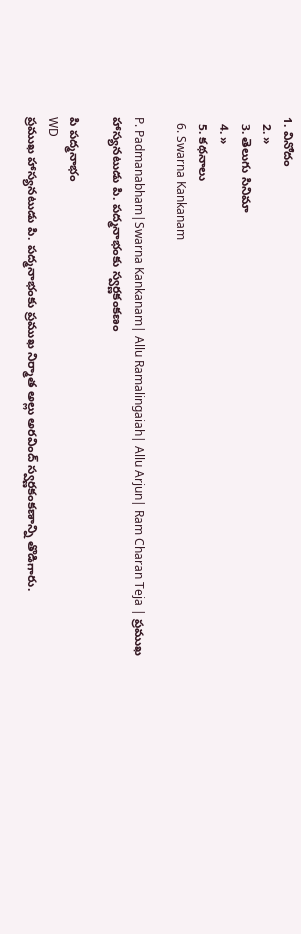1. వినోదం
  2. »
  3. తెలుగు సినిమా
  4. »
  5. కథనాలు
  6. Swarna Kankanam

P. Padmanabham|Swarna Kankanam| Allu Ramalingaiah| Allu Arjun| Ram Charan Teja | ప్రముఖ హాస్యనటుడు పి. పద్మనాభంకు స్వర్ణకంకణం

పి పద్మనాభం
WD
ప్రముఖ హాస్యనటుడు పి. పద్మనాభంకు ప్రముఖ నిర్మాత అల్లు అరవింద్ స్వర్ణకంకణాన్ని తొడిగారు.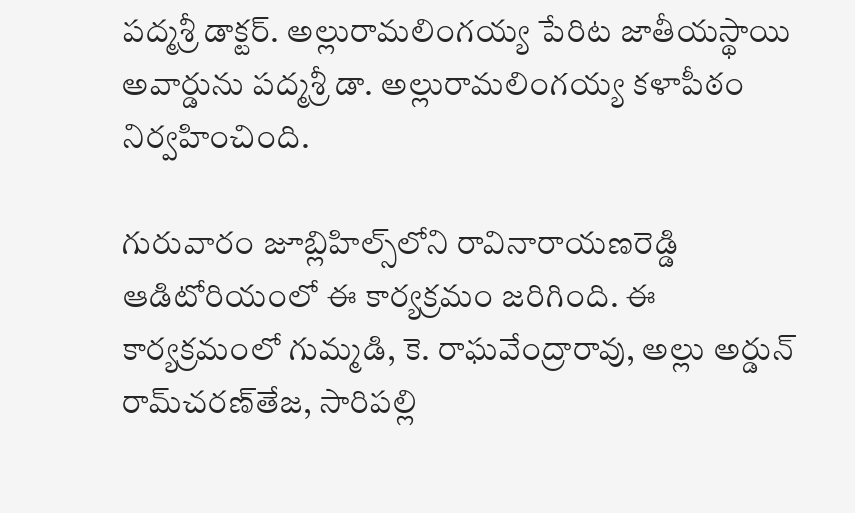పద్మశ్రీ డాక్టర్. అల్లురామలింగయ్య పేరిట జాతీయస్థాయి అవార్డును పద్మశ్రీ డా. అల్లురామలింగయ్య కళాపీఠం నిర్వహించింది.

గురువారం జూబ్లిహిల్స్‌లోని రావినారాయణరెడ్డి ఆడిటోరియంలో ఈ కార్యక్రమం జరిగింది. ఈ కార్యక్రమంలో గుమ్మడి, కె. రాఘవేంద్రారావు, అల్లు అర్డున్ రామ్‌చరణ్‌తేజ, సారిపల్లి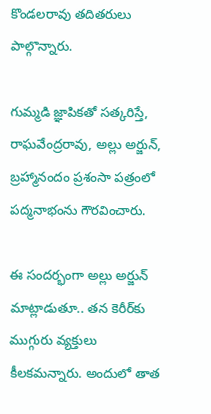కొండలరావు తదితరులు పాల్గొన్నారు.

గుమ్మడి జ్ఞాపికతో సత్కరిస్తే, రాఘవేంద్రరావు, అల్లు అర్జున్, బ్రహ్మానందం ప్రశంసా పత్రంలో పద్మనాభంను గౌరవించారు.

ఈ సందర్భంగా అల్లు అర్జున్ మాట్లాడుతూ.. తన కెరీర్‌కు ముగ్గురు వ్యక్తులు కీలకమన్నారు. అందులో తాత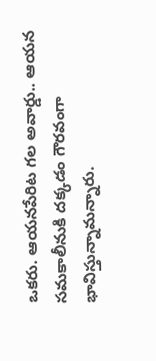ఒకరు. ఆయనపేరిట గల అవార్డు.. ఆయన సమకాలీనుకి దక్కడం గౌరవంగా భావిస్తున్నామన్నారు.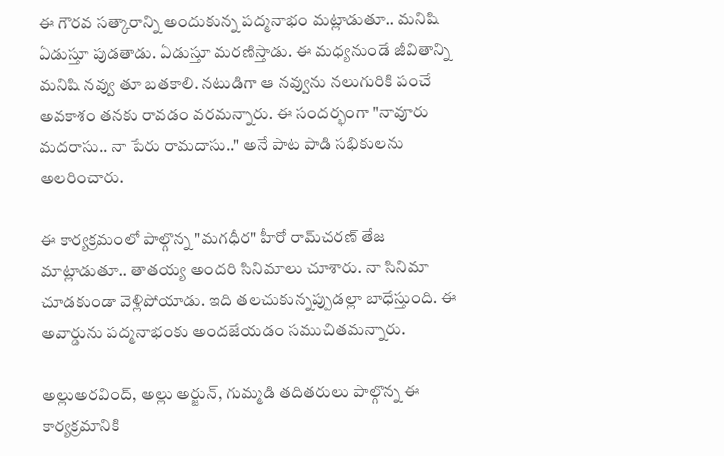ఈ గౌరవ సత్కారాన్ని అందుకున్న పద్మనాభం మట్లాడుతూ.. మనిషి ఏడుస్తూ పుడతాడు. ఏడుస్తూ మరణిస్తాడు. ఈ మధ్యనుండే జీవితాన్ని మనిషి నవ్వు తూ బతకాలి. నటుడిగా ఆ నవ్వును నలుగురికి పంచే అవకాశం తనకు రావడం వరమన్నారు. ఈ సందర్భంగా "నావూరు మదరాసు.. నా పేరు రామదాసు.." అనే పాట పాడి సభికులను అలరించారు.

ఈ కార్యక్రమంలో పాల్గొన్న "మగధీర" హీరో రామ్‌చరణ్ తేజ మాట్లాడుతూ.. తాతయ్య అందరి సినిమాలు చూశారు. నా సినిమా చూడకుండా వెళ్లిపోయాడు. ఇది తలచుకున్నప్పుడల్లా బాధేస్తుంది. ఈ అవార్డును పద్మనాభంకు అందజేయడం సముచితమన్నారు.

అల్లుఅరవింద్, అల్లు అర్జున్, గుమ్మడి తదితరులు పాల్గొన్న ఈ కార్యక్రమానికి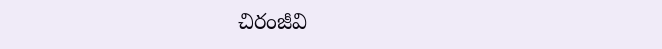చిరంజీవి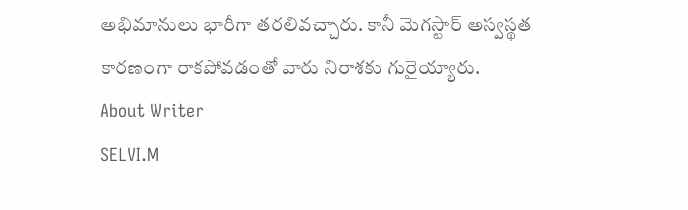అభిమానులు భారీగా తరలివచ్చారు. కానీ మెగస్టార్ అస్వస్థత కారణంగా రాకపోవడంతో వారు నిరాశకు గురైయ్యారు.
About Writer
SELVI.M